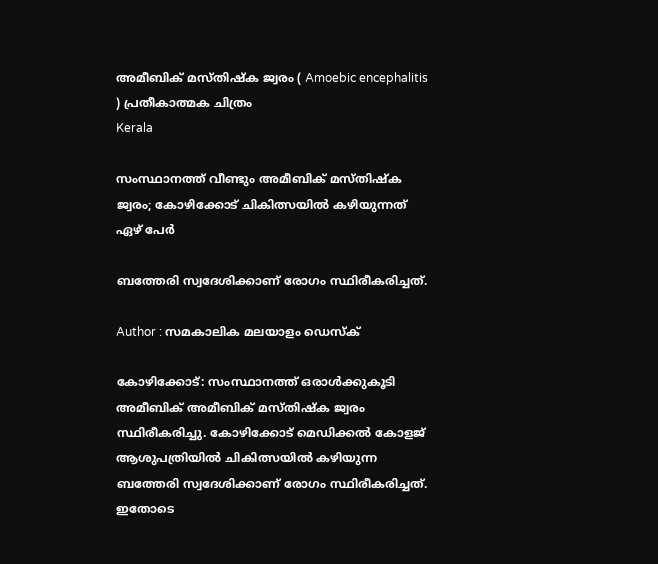അമീബിക് മസ്തിഷ്‌ക ജ്വരം ( Amoebic encephalitis ) പ്രതീകാത്മക ചിത്രം
Kerala

സംസ്ഥാനത്ത് വീണ്ടും അമീബിക് മസ്തിഷ്‌ക ജ്വരം; കോഴിക്കോട് ചികിത്സയില്‍ കഴിയുന്നത് ഏഴ് പേര്‍

ബത്തേരി സ്വദേശിക്കാണ് രോഗം സ്ഥിരീകരിച്ചത്.

Author : സമകാലിക മലയാളം ഡെസ്ക്

കോഴിക്കോട്: സംസ്ഥാനത്ത് ഒരാള്‍ക്കുകൂടി അമീബിക് അമീബിക് മസ്തിഷ്‌ക ജ്വരം  സ്ഥിരീകരിച്ചു. കോഴിക്കോട് മെഡിക്കല്‍ കോളജ് ആശുപത്രിയില്‍ ചികിത്സയില്‍ കഴിയുന്ന ബത്തേരി സ്വദേശിക്കാണ് രോഗം സ്ഥിരീകരിച്ചത്. ഇതോടെ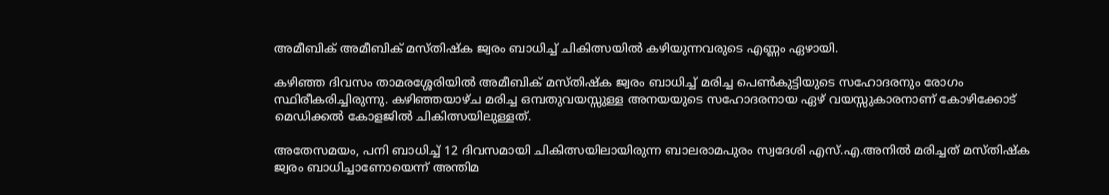അമീബിക് അമീബിക് മസ്തിഷ്‌ക ജ്വരം ബാധിച്ച് ചികിത്സയില്‍ കഴിയുന്നവരുടെ എണ്ണം ഏഴായി.

കഴിഞ്ഞ ദിവസം താമരശ്ശേരിയില്‍ അമീബിക് മസ്തിഷ്‌ക ജ്വരം ബാധിച്ച് മരിച്ച പെണ്‍കുട്ടിയുടെ സഹോദരനും രോഗം സ്ഥിരീകരിച്ചിരുന്നു. കഴിഞ്ഞയാഴ്ച മരിച്ച ഒമ്പതുവയസ്സുള്ള അനയയുടെ സഹോദരനായ ഏഴ് വയസ്സുകാരനാണ് കോഴിക്കോട് മെഡിക്കല്‍ കോളജില്‍ ചികിത്സയിലുള്ളത്.

അതേസമയം, പനി ബാധിച്ച് 12 ദിവസമായി ചികിത്സയിലായിരുന്ന ബാലരാമപുരം സ്വദേശി എസ്.എ.അനില്‍ മരിച്ചത് മസ്തിഷ്‌ക ജ്വരം ബാധിച്ചാണോയെന്ന് അന്തിമ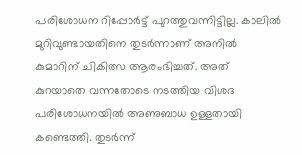പരിശോധന റിപ്പോര്‍ട്ട് പുറത്തുവന്നിട്ടില്ല. കാലില്‍ മുറിവുണ്ടായതിനെ തുടര്‍ന്നാണ് അനില്‍ കുമാറിന് ചികിത്സ ആരംഭിച്ചത്. അത് കുറയാതെ വന്നതോടെ നടത്തിയ വിശദ പരിശോധനയില്‍ അണുബാധ ഉള്ളതായി കണ്ടെത്തി. തുടര്‍ന്ന്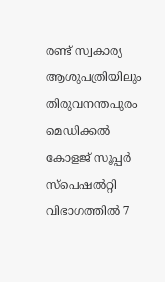രണ്ട് സ്വകാര്യ ആശുപത്രിയിലും തിരുവനന്തപുരം മെഡിക്കല്‍ കോളജ് സൂപ്പര്‍ സ്‌പെഷല്‍റ്റി വിഭാഗത്തില്‍ 7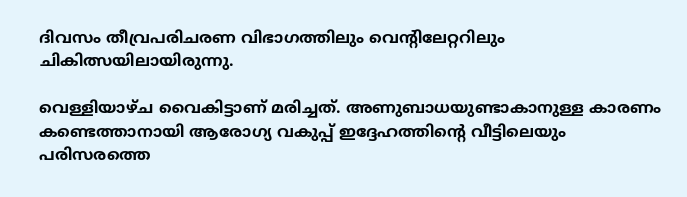ദിവസം തീവ്രപരിചരണ വിഭാഗത്തിലും വെന്റിലേറ്ററിലും ചികിത്സയിലായിരുന്നു.

വെള്ളിയാഴ്ച വൈകിട്ടാണ് മരിച്ചത്. അണുബാധയുണ്ടാകാനുള്ള കാരണം കണ്ടെത്താനായി ആരോഗ്യ വകുപ്പ് ഇദ്ദേഹത്തിന്റെ വീട്ടിലെയും പരിസരത്തെ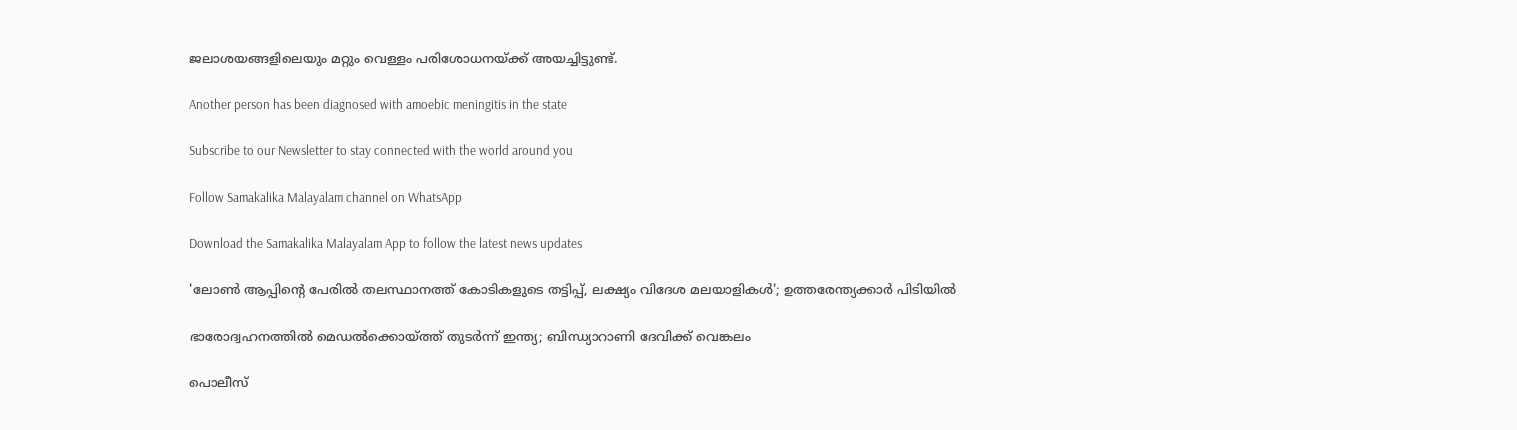ജലാശയങ്ങളിലെയും മറ്റും വെള്ളം പരിശോധനയ്ക്ക് അയച്ചിട്ടുണ്ട്.

Another person has been diagnosed with amoebic meningitis in the state

Subscribe to our Newsletter to stay connected with the world around you

Follow Samakalika Malayalam channel on WhatsApp

Download the Samakalika Malayalam App to follow the latest news updates

'ലോൺ ആപ്പിന്റെ പേരിൽ തലസ്ഥാനത്ത് കോടികളുടെ തട്ടിപ്പ്, ലക്ഷ്യം വിദേശ മലയാളികൾ'; ഉത്തരേന്ത്യക്കാർ പിടിയിൽ

ഭാരോദ്വഹനത്തില്‍ മെഡല്‍ക്കൊയ്ത്ത് തുടര്‍ന്ന് ഇന്ത്യ; ബിന്ധ്യാറാണി ദേവിക്ക് വെങ്കലം

പൊലീസ്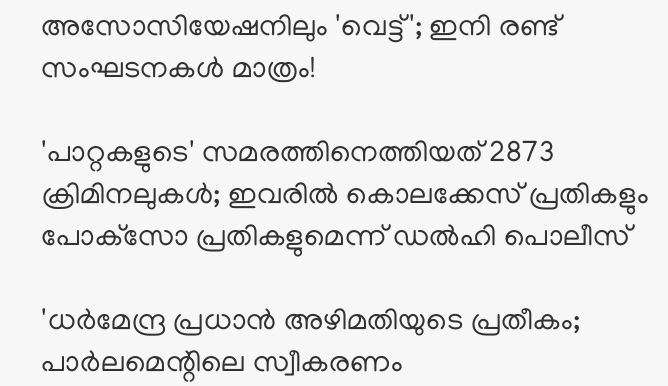അസോസിയേഷനിലും 'വെട്ട്'; ഇനി രണ്ട് സംഘടനകൾ മാത്രം!

'പാറ്റകളുടെ' സമരത്തിനെത്തിയത് 2873 ക്രിമിനലുകള്‍; ഇവരില്‍ കൊലക്കേസ് പ്രതികളും പോക്‌സോ പ്രതികളുമെന്ന് ഡല്‍ഹി പൊലീസ്

'ധര്‍മേന്ദ്ര പ്രധാന്‍ അഴിമതിയുടെ പ്രതീകം; പാര്‍ലമെന്റിലെ സ്വീകരണം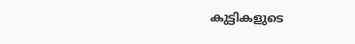കുട്ടികളുടെ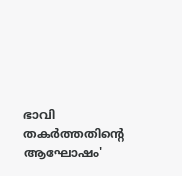ഭാവി തകര്‍ത്തതിന്റെ ആഘോഷം'